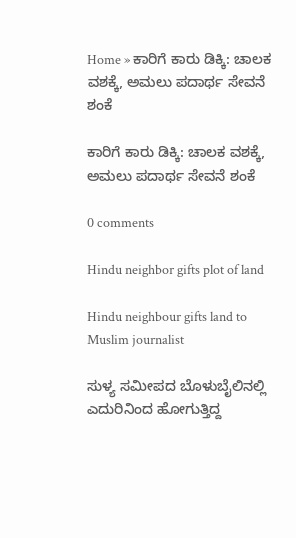Home » ಕಾರಿಗೆ ಕಾರು ಡಿಕ್ಕಿ: ಚಾಲಕ ವಶಕ್ಕೆ, ಅಮಲು ಪದಾರ್ಥ ಸೇವನೆ ಶಂಕೆ

ಕಾರಿಗೆ ಕಾರು ಡಿಕ್ಕಿ: ಚಾಲಕ ವಶಕ್ಕೆ, ಅಮಲು ಪದಾರ್ಥ ಸೇವನೆ ಶಂಕೆ

0 comments

Hindu neighbor gifts plot of land

Hindu neighbour gifts land to Muslim journalist

ಸುಳ್ಯ ಸಮೀಪದ ಬೊಳುಬೈಲಿನಲ್ಲಿ ಎದುರಿನಿಂದ ಹೋಗುತ್ತಿದ್ದ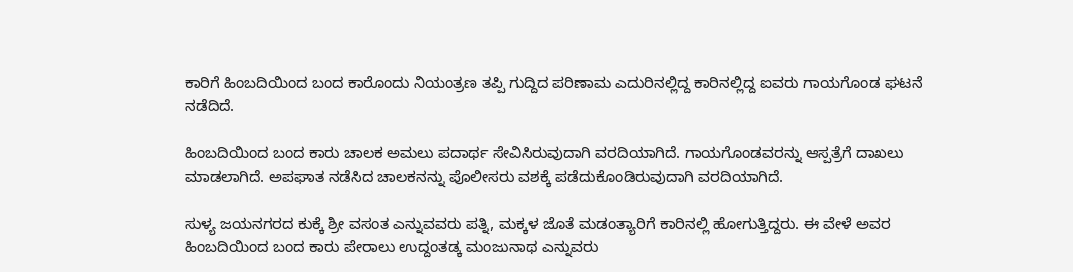ಕಾರಿಗೆ ಹಿಂಬದಿಯಿಂದ ಬಂದ ಕಾರೊಂದು ನಿಯಂತ್ರಣ ತಪ್ಪಿ ಗುದ್ದಿದ ಪರಿಣಾಮ ಎದುರಿನಲ್ಲಿದ್ದ ಕಾರಿನಲ್ಲಿದ್ದ ಐವರು ಗಾಯಗೊಂಡ ಘಟನೆ ನಡೆದಿದೆ.

ಹಿಂಬದಿಯಿಂದ ಬಂದ ಕಾರು ಚಾಲಕ ಅಮಲು ಪದಾರ್ಥ ಸೇವಿಸಿರುವುದಾಗಿ ವರದಿಯಾಗಿದೆ. ಗಾಯಗೊಂಡವರನ್ನು ಆಸ್ಪತ್ರೆಗೆ ದಾಖಲು ಮಾಡಲಾಗಿದೆ. ಅಪಘಾತ ನಡೆಸಿದ ಚಾಲಕನನ್ನು ಪೊಲೀಸರು ವಶಕ್ಕೆ ಪಡೆದುಕೊಂಡಿರುವುದಾಗಿ ವರದಿಯಾಗಿದೆ.

ಸುಳ್ಯ ಜಯನಗರದ ಕುಕ್ಕೆ ಶ್ರೀ ವಸಂತ ಎನ್ನುವವರು ಪತ್ನಿ, ಮಕ್ಕಳ ಜೊತೆ ಮಡಂತ್ಯಾರಿಗೆ ಕಾರಿನಲ್ಲಿ ಹೋಗುತ್ತಿದ್ದರು. ಈ ವೇಳೆ ಅವರ ಹಿಂಬದಿಯಿಂದ ಬಂದ ಕಾರು ಪೇರಾಲು ಉದ್ದಂತಡ್ಕ ಮಂಜುನಾಥ ಎನ್ನುವರು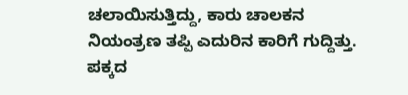ಚಲಾಯಿಸುತ್ತಿದ್ದು, ಕಾರು ಚಾಲಕನ ನಿಯಂತ್ರಣ ತಪ್ಪಿ ಎದುರಿನ ಕಾರಿಗೆ ಗುದ್ದಿತ್ತು. ಪಕ್ಕದ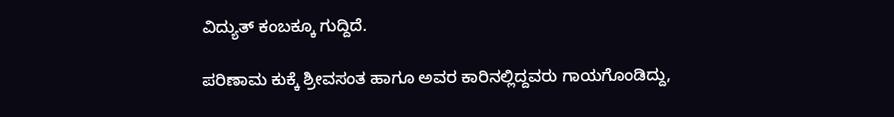ವಿದ್ಯುತ್‌ ಕಂಬಕ್ಕೂ ಗುದ್ದಿದೆ.

ಪರಿಣಾಮ ಕುಕ್ಕೆ ಶ್ರೀವಸಂತ ಹಾಗೂ ಅವರ ಕಾರಿನಲ್ಲಿದ್ದವರು ಗಾಯಗೊಂಡಿದ್ದು,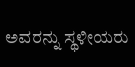ಅವರನ್ನು ಸ್ಥಳೀಯರು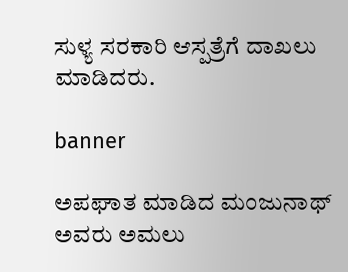ಸುಳ್ಯ ಸರಕಾರಿ ಆಸ್ಪತ್ರೆಗೆ ದಾಖಲು ಮಾಡಿದರು.

banner

ಅಪಘಾತ ಮಾಡಿದ ಮಂಜುನಾಥ್‌ ಅವರು ಅಮಲು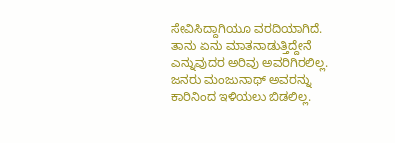ಸೇವಿಸಿದ್ದಾಗಿಯೂ ವರದಿಯಾಗಿದೆ. ತಾನು ಏನು ಮಾತನಾಡುತ್ತಿದ್ದೇನೆ ಎನ್ನುವುದರ ಅರಿವು ಅವರಿಗಿರಲಿಲ್ಲ. ಜನರು ಮಂಜುನಾಥ್‌ ಅವರನ್ನು ಕಾರಿನಿಂದ ಇಳಿಯಲು ಬಿಡಲಿಲ್ಲ.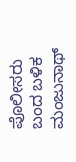ಪೊಲೀಸರು ಬಂದ ಬಳಿಕ ಮಂಜುನಾಥ್‌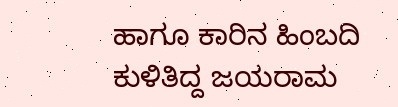ಹಾಗೂ ಕಾರಿನ ಹಿಂಬದಿ ಕುಳಿತಿದ್ದ ಜಯರಾಮ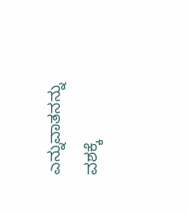ಎನ್ನುವಾತನನ್ನು ವಶಕ್ಕೆ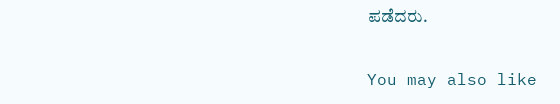ಪಡೆದರು.

You may also like